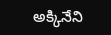అక్కినేని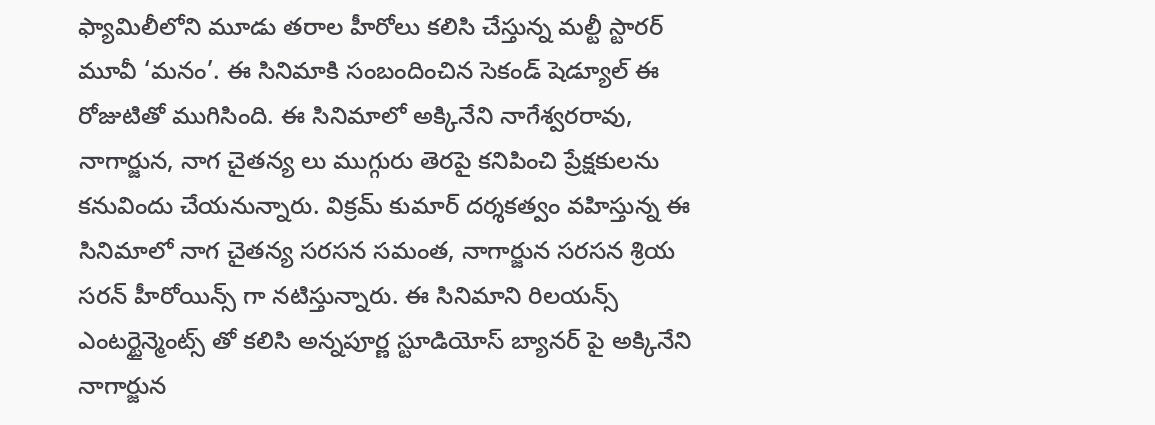ఫ్యామిలీలోని మూడు తరాల హీరోలు కలిసి చేస్తున్న మల్టీ స్టారర్ మూవీ ‘మనం’. ఈ సినిమాకి సంబందించిన సెకండ్ షెడ్యూల్ ఈ రోజుటితో ముగిసింది. ఈ సినిమాలో అక్కినేని నాగేశ్వరరావు, నాగార్జున, నాగ చైతన్య లు ముగ్గురు తెరపై కనిపించి ప్రేక్షకులను కనువిందు చేయనున్నారు. విక్రమ్ కుమార్ దర్శకత్వం వహిస్తున్న ఈ సినిమాలో నాగ చైతన్య సరసన సమంత, నాగార్జున సరసన శ్రియ సరన్ హీరోయిన్స్ గా నటిస్తున్నారు. ఈ సినిమాని రిలయన్స్ ఎంటర్టైన్మెంట్స్ తో కలిసి అన్నపూర్ణ స్టూడియోస్ బ్యానర్ పై అక్కినేని నాగార్జున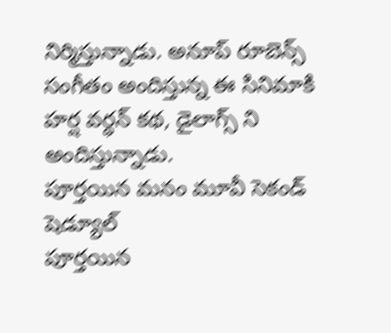నిర్మిస్తున్నాడు. అనూప్ రూబెన్స్ సంగీతం అందిస్తున్న ఈ సినిమాకి హర్ష వర్ధన్ కథ, డైలాగ్స్ ని అందిస్తున్నాడు.
పూర్తయిన మనం మూవీ సెకండ్ షెడ్యూల్
పూర్తయిన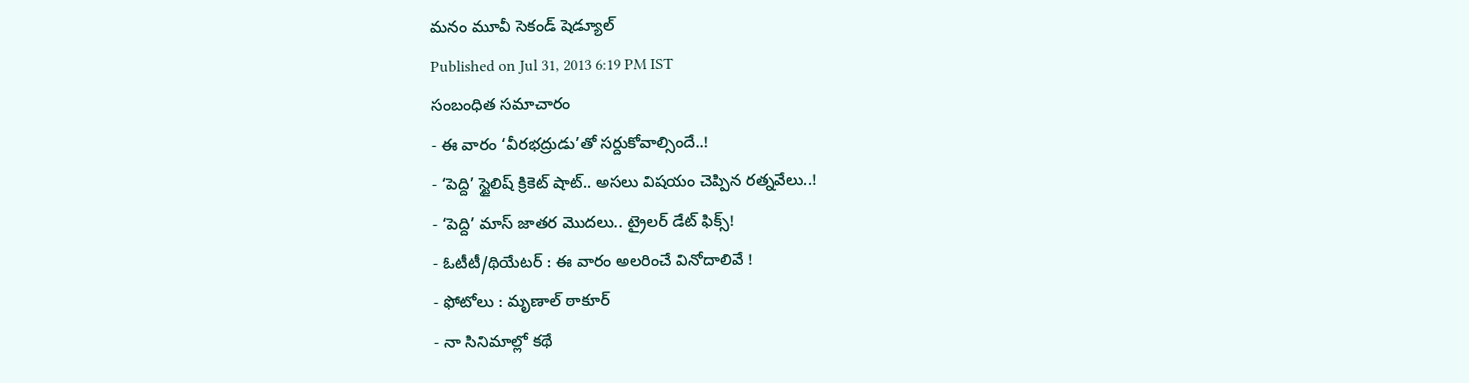మనం మూవీ సెకండ్ షెడ్యూల్
Published on Jul 31, 2013 6:19 PM IST
సంబంధిత సమాచారం
- ఈ వారం ‘వీరభద్రుడు’తో సర్దుకోవాల్సిందే..!
- ‘పెద్ది’ స్టైలిష్ క్రికెట్ షాట్.. అసలు విషయం చెప్పిన రత్నవేలు..!
- ‘పెద్ది’ మాస్ జాతర మొదలు.. ట్రైలర్ డేట్ ఫిక్స్!
- ఓటీటీ/థియేటర్ : ఈ వారం అలరించే వినోదాలివే !
- ఫోటోలు : మృణాల్ ఠాకూర్
- నా సినిమాల్లో కథే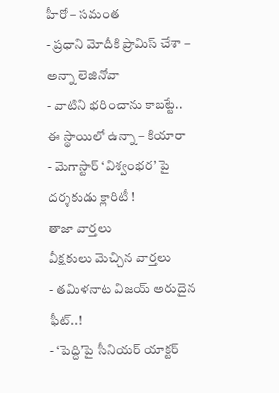హీరో – సమంత
- ప్రధాని మోదీకి ప్రామిస్ చేశా – అన్నా లెజినోవా
- వాటిని భరించాను కాబట్టే.. ఈ స్థాయిలో ఉన్నా – కియారా
- మెగాస్టార్ ‘విశ్వంభర’ పై దర్శకుడు క్లారిటీ !
తాజా వార్తలు
వీక్షకులు మెచ్చిన వార్తలు
- తమిళనాట విజయ్ అరుదైన ఫీట్..!
- ‘పెద్ది’పై సీనియర్ యాక్టర్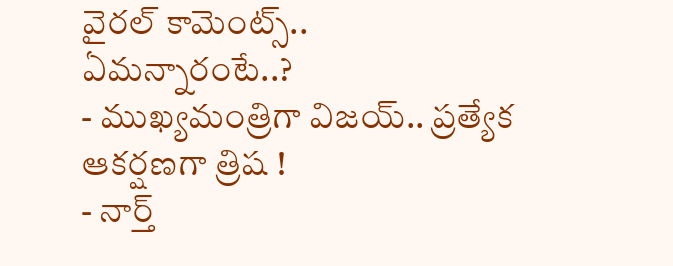వైరల్ కామెంట్స్.. ఏమన్నారంటే..?
- ముఖ్యమంత్రిగా విజయ్.. ప్రత్యేక ఆకర్షణగా త్రిష !
- నార్త్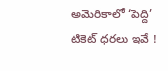అమెరికాలో ‘పెద్ది’ టికెట్ ధరలు ఇవే !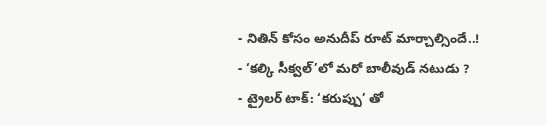- నితిన్ కోసం అనుదీప్ రూట్ మార్చాల్సిందే..!
- ‘కల్కి సీక్వల్’లో మరో బాలీవుడ్ నటుడు ?
- ట్రైలర్ టాక్: ‘కరుప్పు’ తో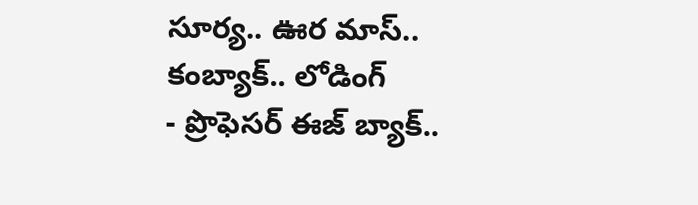సూర్య.. ఊర మాస్.. కంబ్యాక్.. లోడింగ్
- ప్రొఫెసర్ ఈజ్ బ్యాక్..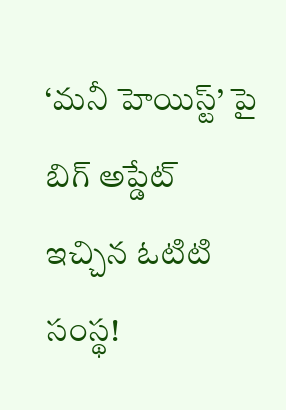‘మనీ హెయిస్ట్’ పై బిగ్ అప్డేట్ ఇచ్చిన ఓటిటి సంస్థ!